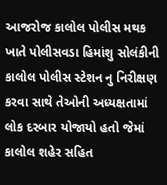આજરોજ કાલોલ પોલીસ મથક ખાતે પોલીસવડા હિમાંશુ સોલંકીની કાલોલ પોલીસ સ્ટેશન નુ નિરીક્ષણ કરવા સાથે તેઓની અધ્યક્ષતામાં લોક દરબાર યોજાયો હતો જેમાં કાલોલ શહેર સહિત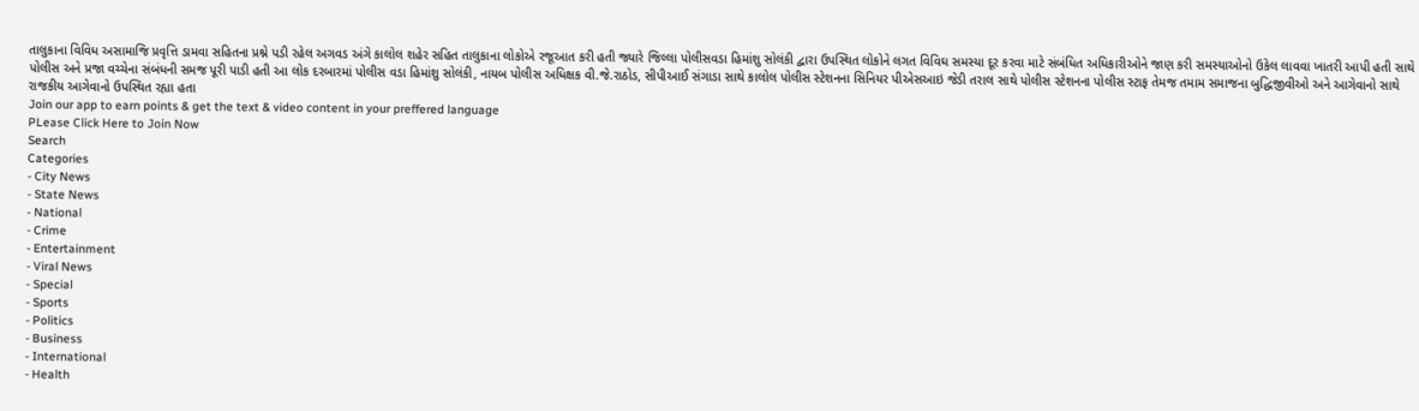તાલુકાના વિવિધ અસામાજિ પ્રવૃત્તિ ડામવા સહિતના પ્રશ્ને પડી રહેલ અગવડ અંગે કાલોલ શહેર સહિત તાલુકાના લોકોએ રજૂઆત કરી હતી જ્યારે જિલ્લા પોલીસવડા હિમાંશુ સોલંકી દ્વારા ઉપસ્થિત લોકોને લગત વિવિઘ સમસ્યા દૂર કરવા માટે સંબંધિત અધિકારીઓને જાણ કરી સમસ્યાઓનો ઉકેલ લાવવા ખાતરી આપી હતી સાથે પોલીસ અને પ્રજા વચ્ચેના સંબંધની સમજ પૂરી પાડી હતી આ લોક દરબારમાં પોલીસ વડા હિમાંશુ સોલંકી, નાયબ પોલીસ અધિક્ષક વી.જે.રાઠોડ, સીપીઆઈ સંગાડા સાથે કાલોલ પોલીસ સ્ટેશનના સિનિયર પીએસઆઇ જેડી તરાલ સાથે પોલીસ સ્ટેશનના પોલીસ સ્ટાફ તેમજ તમામ સમાજના બુદ્ધિજીવીઓ અને આગેવાનો સાથે રાજકીય આગેવાનો ઉપસ્થિત રહ્યા હતા
Join our app to earn points & get the text & video content in your preffered language
PLease Click Here to Join Now
Search
Categories
- City News
- State News
- National
- Crime
- Entertainment
- Viral News
- Special
- Sports
- Politics
- Business
- International
- Health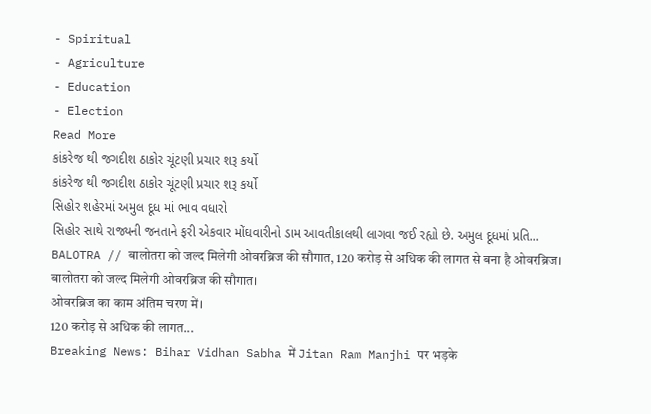- Spiritual
- Agriculture
- Education
- Election
Read More
કાંકરેજ થી જગદીશ ઠાકોર ચૂંટણી પ્રચાર શરૂ કર્યો
કાંકરેજ થી જગદીશ ઠાકોર ચૂંટણી પ્રચાર શરૂ કર્યો
સિહોર શહેરમાં અમુલ દૂધ માં ભાવ વધારો
સિહોર સાથે રાજ્યની જનતાને ફરી એકવાર મોંઘવારીનો ડામ આવતીકાલથી લાગવા જઈ રહ્યો છે. અમુલ દૂધમાં પ્રતિ...
BALOTRA // बालोतरा को जल्द मिलेगी ओवरब्रिज की सौगात, 120 करोड़ से अधिक की लागत से बना है ओवरब्रिज।
बालोतरा को जल्द मिलेगी ओवरब्रिज की सौगात।
ओवरब्रिज का काम अंतिम चरण में।
120 करोड़ से अधिक की लागत...
Breaking News: Bihar Vidhan Sabha में Jitan Ram Manjhi पर भड़के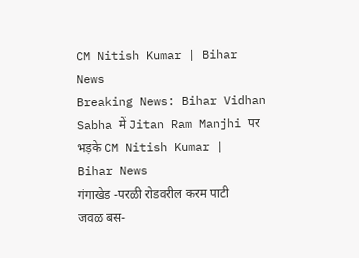CM Nitish Kumar | Bihar News
Breaking News: Bihar Vidhan Sabha में Jitan Ram Manjhi पर भड़के CM Nitish Kumar | Bihar News
गंगाखेड -परळी रोडवरील करम पाटी जवळ बस-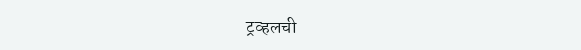ट्रव्हलची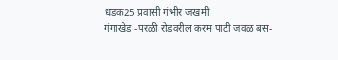धडक25 प्रवासी गंभीर जखमी
गंगाखेड -परळी रोडवरील करम पाटी जवळ बस-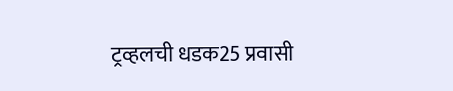ट्रव्हलची धडक25 प्रवासी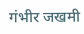गंभीर जखमी